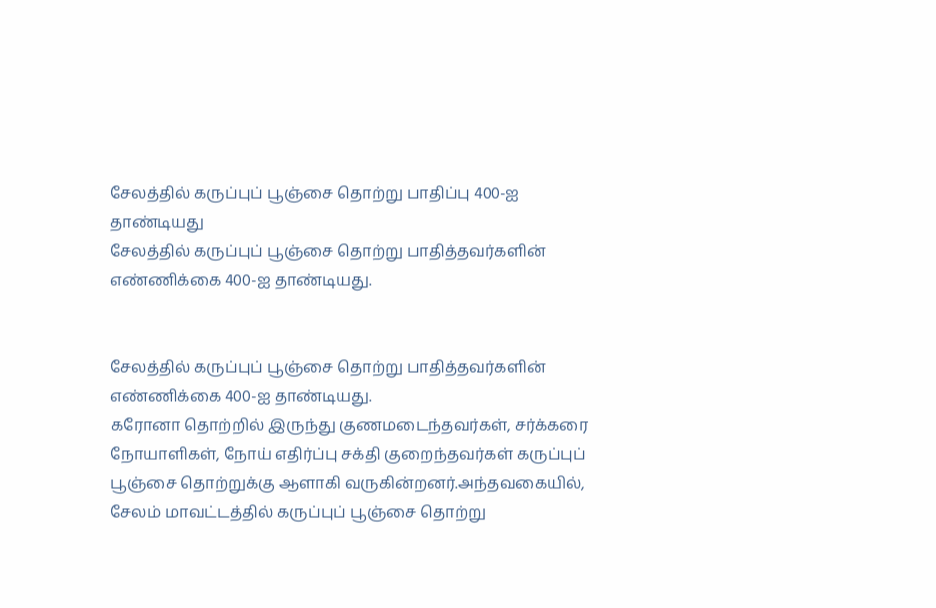சேலத்தில் கருப்புப் பூஞ்சை தொற்று பாதிப்பு 400-ஐ தாண்டியது
சேலத்தில் கருப்புப் பூஞ்சை தொற்று பாதித்தவர்களின் எண்ணிக்கை 400-ஐ தாண்டியது.


சேலத்தில் கருப்புப் பூஞ்சை தொற்று பாதித்தவர்களின் எண்ணிக்கை 400-ஐ தாண்டியது.
கரோனா தொற்றில் இருந்து குணமடைந்தவர்கள், சர்க்கரை நோயாளிகள், நோய் எதிர்ப்பு சக்தி குறைந்தவர்கள் கருப்புப் பூஞ்சை தொற்றுக்கு ஆளாகி வருகின்றனர்.அந்தவகையில், சேலம் மாவட்டத்தில் கருப்புப் பூஞ்சை தொற்று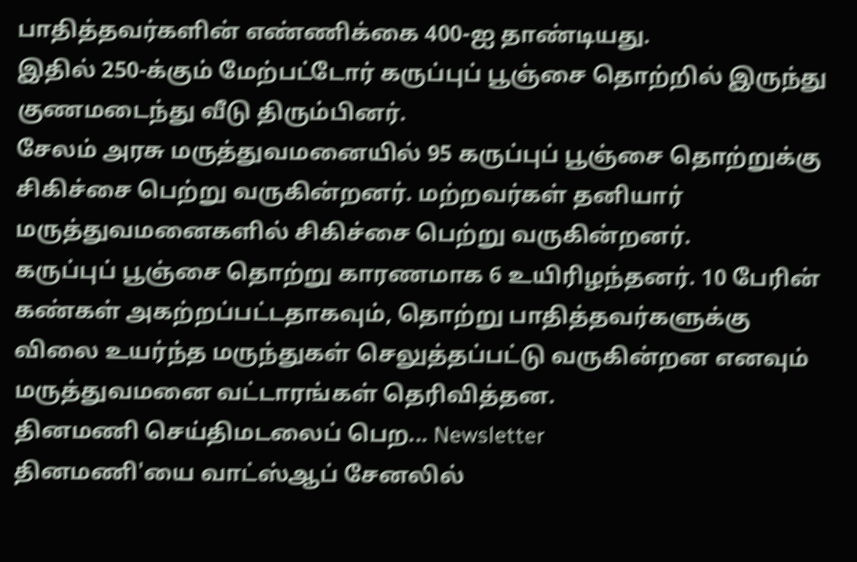பாதித்தவர்களின் எண்ணிக்கை 400-ஐ தாண்டியது.
இதில் 250-க்கும் மேற்பட்டோர் கருப்புப் பூஞ்சை தொற்றில் இருந்து குணமடைந்து வீடு திரும்பினர்.
சேலம் அரசு மருத்துவமனையில் 95 கருப்புப் பூஞ்சை தொற்றுக்கு சிகிச்சை பெற்று வருகின்றனர். மற்றவர்கள் தனியார் மருத்துவமனைகளில் சிகிச்சை பெற்று வருகின்றனர்.
கருப்புப் பூஞ்சை தொற்று காரணமாக 6 உயிரிழந்தனர். 10 பேரின் கண்கள் அகற்றப்பட்டதாகவும், தொற்று பாதித்தவர்களுக்கு விலை உயர்ந்த மருந்துகள் செலுத்தப்பட்டு வருகின்றன எனவும் மருத்துவமனை வட்டாரங்கள் தெரிவித்தன.
தினமணி செய்திமடலைப் பெற... Newsletter
தினமணி'யை வாட்ஸ்ஆப் சேனலில்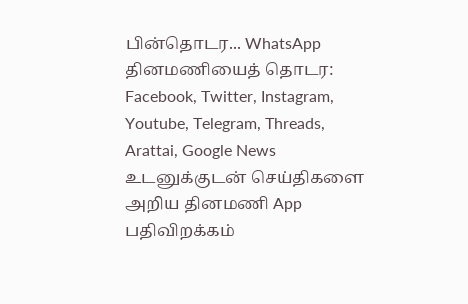பின்தொடர... WhatsApp
தினமணியைத் தொடர: Facebook, Twitter, Instagram, Youtube, Telegram, Threads, Arattai, Google News
உடனுக்குடன் செய்திகளை அறிய தினமணி App பதிவிறக்கம்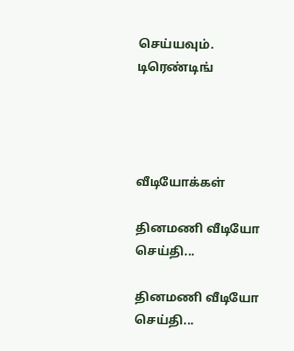செய்யவும்.
டிரெண்டிங்




வீடியோக்கள்

தினமணி வீடியோ செய்தி...

தினமணி வீடியோ செய்தி...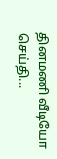தினமணி வீடியோ செய்தி...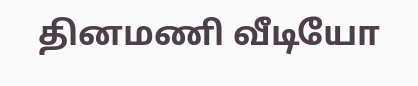தினமணி வீடியோ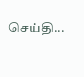செய்தி...